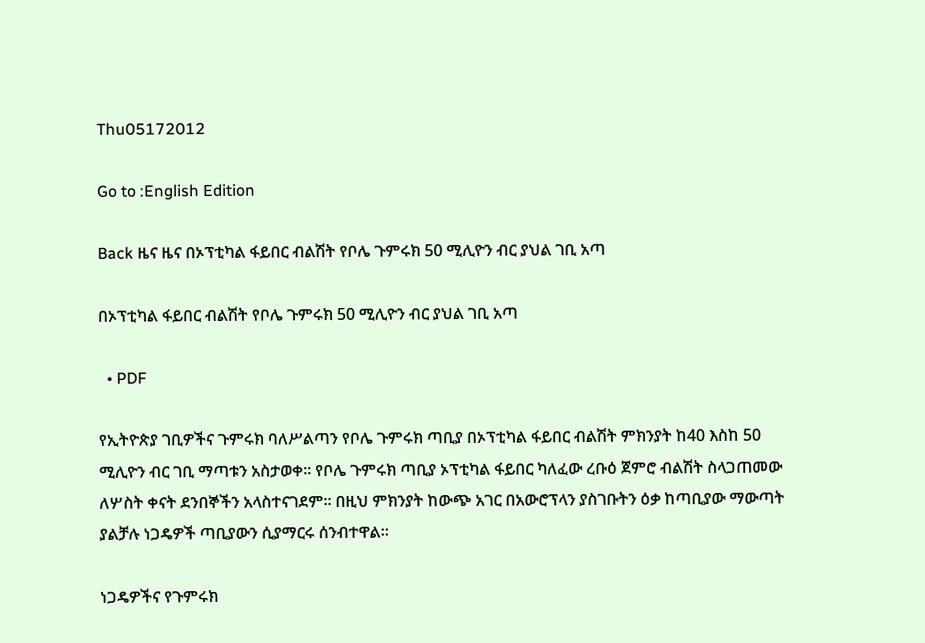Thu05172012

Go to :English Edition

Back ዜና ዜና በኦፕቲካል ፋይበር ብልሽት የቦሌ ጉምሩክ 50 ሚሊዮን ብር ያህል ገቢ አጣ

በኦፕቲካል ፋይበር ብልሽት የቦሌ ጉምሩክ 50 ሚሊዮን ብር ያህል ገቢ አጣ

  • PDF

የኢትዮጵያ ገቢዎችና ጉምሩክ ባለሥልጣን የቦሌ ጉምሩክ ጣቢያ በኦፕቲካል ፋይበር ብልሽት ምክንያት ከ40 እስከ 50 ሚሊዮን ብር ገቢ ማጣቱን አስታወቀ፡፡ የቦሌ ጉምሩክ ጣቢያ ኦፕቲካል ፋይበር ካለፈው ረቡዕ ጀምሮ ብልሽት ስላጋጠመው ለሦስት ቀናት ደንበኞችን አላስተናገደም፡፡ በዚህ ምክንያት ከውጭ አገር በአውሮፕላን ያስገቡትን ዕቃ ከጣቢያው ማውጣት ያልቻሉ ነጋዴዎች ጣቢያውን ሲያማርሩ ሰንብተዋል፡፡

ነጋዴዎችና የጉምሩክ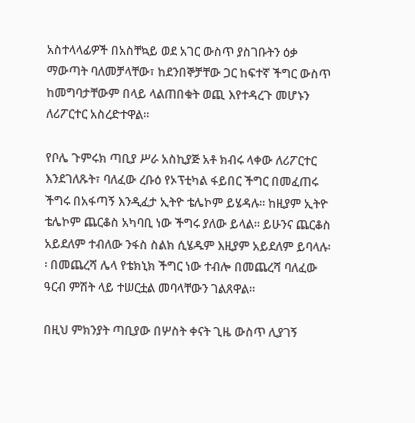አስተላላፊዎች በአስቸኳይ ወደ አገር ውስጥ ያስገቡትን ዕቃ ማውጣት ባለመቻላቸው፣ ከደንበኞቻቸው ጋር ከፍተኛ ችግር ውስጥ ከመግባታቸውም በላይ ላልጠበቁት ወጪ እየተዳረጉ መሆኑን ለሪፖርተር አስረድተዋል፡፡

የቦሌ ጉምሩክ ጣቢያ ሥራ አስኪያጅ አቶ ክብሩ ላቀው ለሪፖርተር እንደገለጹት፣ ባለፈው ረቡዕ የኦፕቲካል ፋይበር ችግር በመፈጠሩ ችግሩ በአፋጣኝ እንዲፈታ ኢትዮ ቴሌኮም ይሄዳሉ፡፡ ከዚያም ኢትዮ ቴሌኮም ጨርቆስ አካባቢ ነው ችግሩ ያለው ይላል፡፡ ይሁንና ጨርቆስ አይደለም ተብለው ንፋስ ስልክ ሲሄዱም እዚያም አይደለም ይባላሉ፡፡ በመጨረሻ ሌላ የቴክኒክ ችግር ነው ተብሎ በመጨረሻ ባለፈው ዓርብ ምሽት ላይ ተሠርቷል መባላቸውን ገልጸዋል፡፡

በዚህ ምክንያት ጣቢያው በሦስት ቀናት ጊዜ ውስጥ ሊያገኝ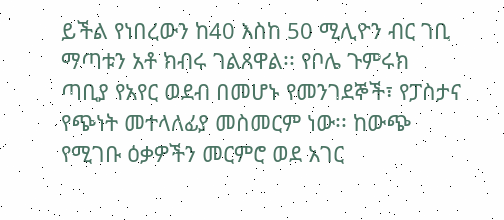ይችል የነበረውን ከ40 እስከ 50 ሚሊዮን ብር ገቢ ማጣቱን አቶ ክብሩ ገልጸዋል፡፡ የቦሌ ጉምሩክ ጣቢያ የአየር ወደብ በመሆኑ የመንገደኞች፣ የፓስታና የጭነት መተላለፊያ መስመርም ነው፡፡ ከውጭ የሚገቡ ዕቃዎችን መርምሮ ወደ አገር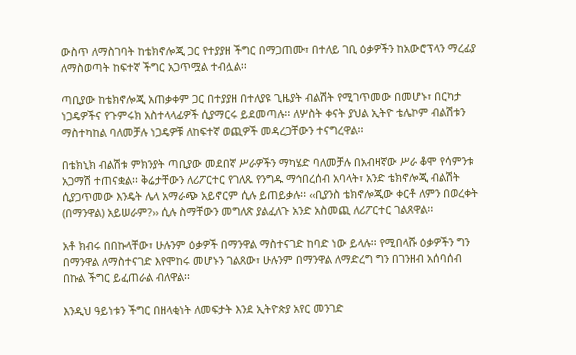ውስጥ ለማስገባት ከቴክኖሎጂ ጋር የተያያዘ ችግር በማጋጠሙ፣ በተለይ ገቢ ዕቃዎችን ከአውሮፕላን ማረፊያ ለማስወጣት ከፍተኛ ችግር አጋጥሟል ተብሏል፡፡

ጣቢያው ከቴክኖሎጂ አጠቃቀም ጋር በተያያዘ በተለያዩ ጊዜያት ብልሽት የሚገጥመው በመሆኑ፣ በርካታ ነጋዴዎችና የጉምሩክ አስተላላፊዎች ሲያማርሩ ይደመጣሉ፡፡ ለሦስት ቀናት ያህል ኢትዮ ቴሌኮም ብልሽቱን ማስተካከል ባለመቻሉ ነጋዴዎቹ ለከፍተኛ ወጪዎች መዳረጋቸውን ተናግረዋል፡፡

በቴክኒክ ብልሽቱ ምክንያት ጣቢያው መደበኛ ሥራዎችን ማካሄድ ባለመቻሉ በአብዛኛው ሥራ ቆሞ የሳምንቱ አጋማሽ ተጠናቋል፡፡ ቅሬታቸውን ለሪፖርተር የገለጹ የንግዱ ማኅበረሰብ አባላት፣ አንድ ቴክኖሎጂ ብልሽት ሲያጋጥመው እንዴት ሌላ አማራጭ አይኖርም ሲሉ ይጠይቃሉ፡፡ ‹‹ቢያንስ ቴክኖሎጂው ቀርቶ ለምን በወረቀት (በማንዋል) አይሠራም?›› ሲሉ ስማቸውን መግለጽ ያልፈለጉ አንድ አስመጪ ለሪፖርተር ገልጸዋል፡፡

አቶ ክብሩ በበኩላቸው፣ ሁሉንም ዕቃዎች በማንዋል ማስተናገድ ከባድ ነው ይላሉ፡፡ የሚበላሹ ዕቃዎችን ግን በማንዋል ለማስተናገድ እየሞከሩ መሆኑን ገልጸው፣ ሁሉንም በማንዋል ለማድረግ ግን በገንዘብ አሰባሰብ በኩል ችግር ይፈጠራል ብለዋል፡፡

እንዲህ ዓይነቱን ችግር በዘላቂነት ለመፍታት እንደ ኢትዮጵያ አየር መንገድ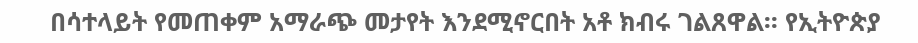በሳተላይት የመጠቀም አማራጭ መታየት እንደሚኖርበት አቶ ክብሩ ገልጸዋል፡፡ የኢትዮጵያ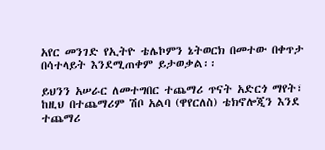አየር መንገድ የኢትዮ ቴሌኮምን ኔትወርክ በመተው በቀጥታ በሳተላይት እንደሚጠቀም ይታወቃል፡፡

ይህንን አሠራር ለመተግበር ተጨማሪ ጥናት አድርጎ ማየት፣ ከዚህ በተጨማሪም ሽቦ አልባ (ዋየርለስ) ቴክኖሎጂን እንደ ተጨማሪ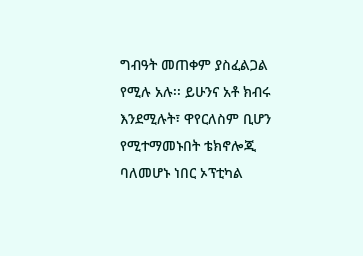ግብዓት መጠቀም ያስፈልጋል የሚሉ አሉ፡፡ ይሁንና አቶ ክብሩ እንደሚሉት፣ ዋየርለስም ቢሆን የሚተማመኑበት ቴክኖሎጂ ባለመሆኑ ነበር ኦፕቲካል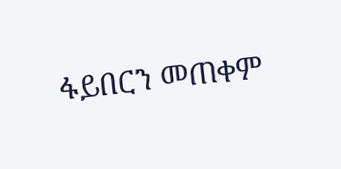ፋይበርን መጠቀም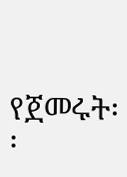የጀመሩት፡፡